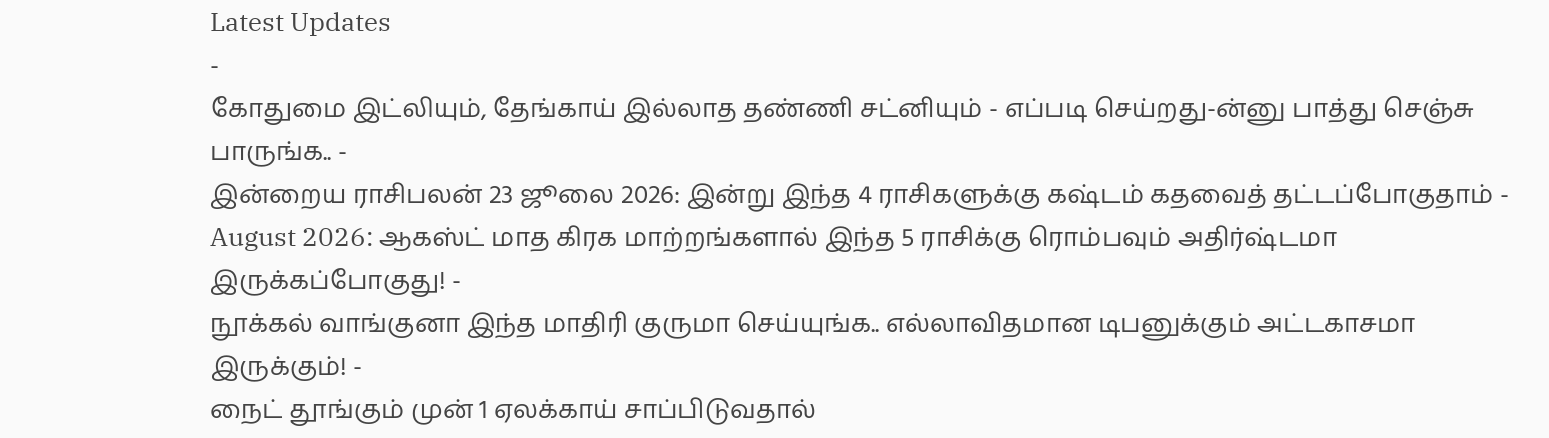Latest Updates
-
கோதுமை இட்லியும், தேங்காய் இல்லாத தண்ணி சட்னியும் - எப்படி செய்றது-ன்னு பாத்து செஞ்சு பாருங்க.. -
இன்றைய ராசிபலன் 23 ஜூலை 2026: இன்று இந்த 4 ராசிகளுக்கு கஷ்டம் கதவைத் தட்டப்போகுதாம் -
August 2026: ஆகஸ்ட் மாத கிரக மாற்றங்களால் இந்த 5 ராசிக்கு ரொம்பவும் அதிர்ஷ்டமா இருக்கப்போகுது! -
நூக்கல் வாங்குனா இந்த மாதிரி குருமா செய்யுங்க.. எல்லாவிதமான டிபனுக்கும் அட்டகாசமா இருக்கும்! -
நைட் தூங்கும் முன் 1 ஏலக்காய் சாப்பிடுவதால்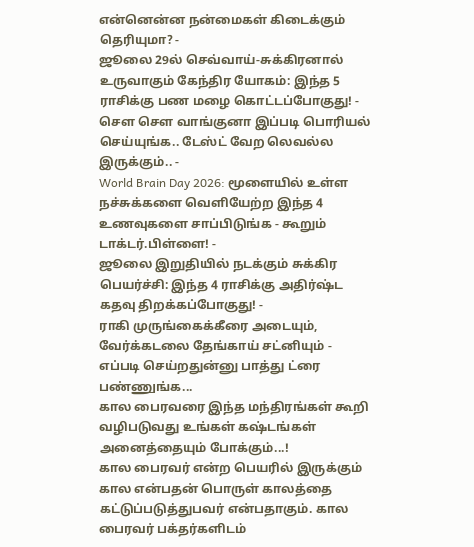என்னென்ன நன்மைகள் கிடைக்கும் தெரியுமா? -
ஜூலை 29ல் செவ்வாய்-சுக்கிரனால் உருவாகும் கேந்திர யோகம்: இந்த 5 ராசிக்கு பண மழை கொட்டப்போகுது! -
சௌ சௌ வாங்குனா இப்படி பொரியல் செய்யுங்க.. டேஸ்ட் வேற லெவல்ல இருக்கும்.. -
World Brain Day 2026: மூளையில் உள்ள நச்சுக்களை வெளியேற்ற இந்த 4 உணவுகளை சாப்பிடுங்க - கூறும் டாக்டர்.பிள்ளை! -
ஜூலை இறுதியில் நடக்கும் சுக்கிர பெயர்ச்சி: இந்த 4 ராசிக்கு அதிர்ஷ்ட கதவு திறக்கப்போகுது! -
ராகி முருங்கைக்கீரை அடையும், வேர்க்கடலை தேங்காய் சட்னியும் - எப்படி செய்றதுன்னு பாத்து ட்ரை பண்ணுங்க...
கால பைரவரை இந்த மந்திரங்கள் கூறி வழிபடுவது உங்கள் கஷ்டங்கள் அனைத்தையும் போக்கும்...!
கால பைரவர் என்ற பெயரில் இருக்கும் கால என்பதன் பொருள் காலத்தை கட்டுப்படுத்துபவர் என்பதாகும். கால பைரவர் பக்தர்களிடம்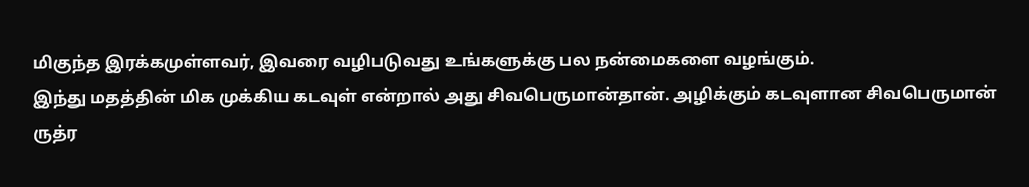மிகுந்த இரக்கமுள்ளவர், இவரை வழிபடுவது உங்களுக்கு பல நன்மைகளை வழங்கும்.
இந்து மதத்தின் மிக முக்கிய கடவுள் என்றால் அது சிவபெருமான்தான். அழிக்கும் கடவுளான சிவபெருமான் ருத்ர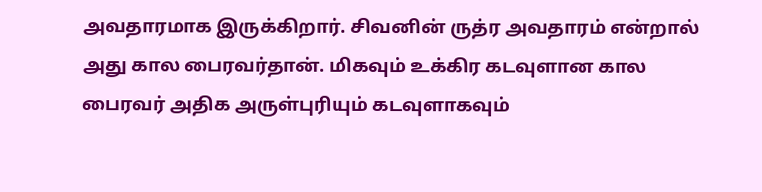அவதாரமாக இருக்கிறார். சிவனின் ருத்ர அவதாரம் என்றால் அது கால பைரவர்தான். மிகவும் உக்கிர கடவுளான கால பைரவர் அதிக அருள்புரியும் கடவுளாகவும்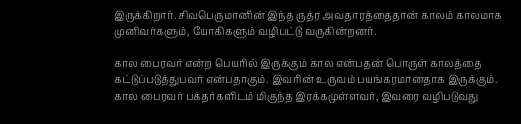இருக்கிறார். சிவபெருமானின் இந்த ருத்ர அவதாரத்தைதான் காலம் காலமாக முனிவர்களும், யோகிகளும் வழிபட்டு வருகின்றனர்.

கால பைரவர் என்ற பெயரில் இருக்கும் கால என்பதன் பொருள் காலத்தை கட்டுப்படுத்துபவர் என்பதாகும். இவரின் உருவம் பயங்கரமானதாக இருக்கும். கால பைரவர் பக்தர்களிடம் மிகுந்த இரக்கமுள்ளவர், இவரை வழிபடுவது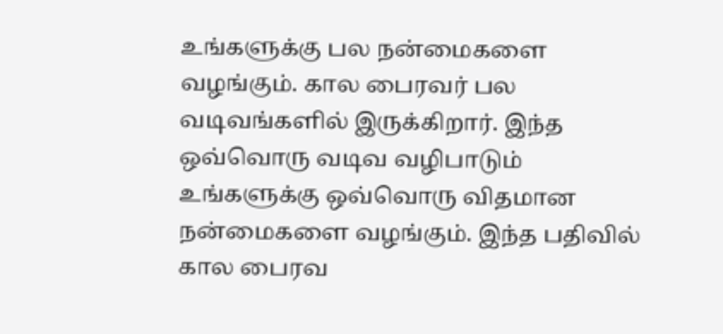உங்களுக்கு பல நன்மைகளை வழங்கும். கால பைரவர் பல வடிவங்களில் இருக்கிறார். இந்த ஒவ்வொரு வடிவ வழிபாடும் உங்களுக்கு ஒவ்வொரு விதமான நன்மைகளை வழங்கும். இந்த பதிவில் கால பைரவ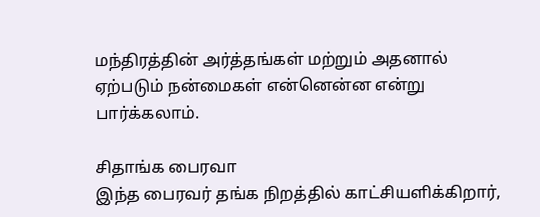மந்திரத்தின் அர்த்தங்கள் மற்றும் அதனால் ஏற்படும் நன்மைகள் என்னென்ன என்று பார்க்கலாம்.

சிதாங்க பைரவா
இந்த பைரவர் தங்க நிறத்தில் காட்சியளிக்கிறார்,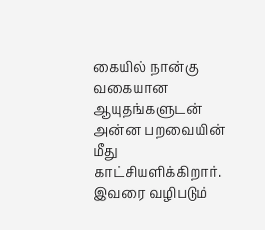கையில் நான்கு வகையான ஆயுதங்களுடன் அன்ன பறவையின் மீது காட்சியளிக்கிறார். இவரை வழிபடும்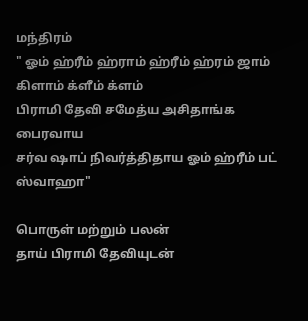மந்திரம்
" ஓம் ஹ்ரீம் ஹ்ராம் ஹ்ரீம் ஹ்ரம் ஜாம் கிளாம் க்ளீம் க்ளம்
பிராமி தேவி சமேத்ய அசிதாங்க பைரவாய
சர்வ ஷாப் நிவர்த்திதாய ஓம் ஹ்ரீம் பட் ஸ்வாஹா"

பொருள் மற்றும் பலன்
தாய் பிராமி தேவியுடன்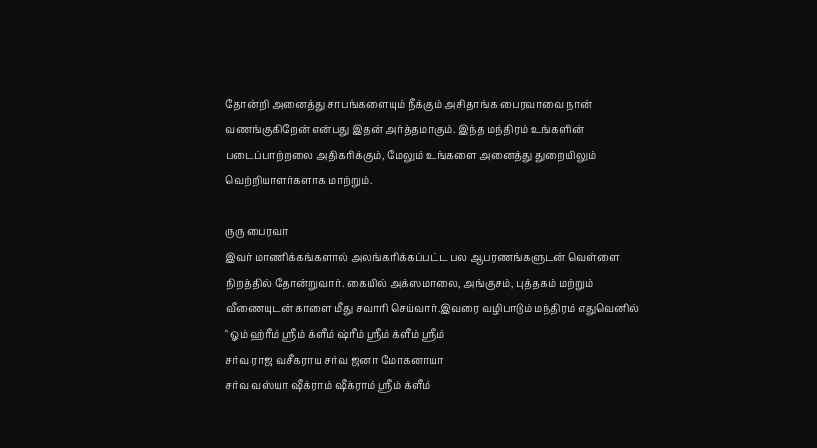தோன்றி அனைத்து சாபங்களையும் நீக்கும் அசிதாங்க பைரவாவை நான் வணங்குகிறேன் என்பது இதன் அர்த்தமாகும். இந்த மந்திரம் உங்களின் படைப்பாற்றலை அதிகரிக்கும், மேலும் உங்களை அனைத்து துறையிலும் வெற்றியாளர்களாக மாற்றும்.

ருரு பைரவா
இவர் மாணிக்கங்களால் அலங்கரிக்கப்பட்ட பல ஆபரணங்களுடன் வெள்ளை நிறத்தில் தோன்றுவார். கையில் அக்ஸமாலை, அங்குசம், புத்தகம் மற்றும் வீணையுடன் காளை மீது சவாரி செய்வார்.இவரை வழிபாடும் மந்திரம் எதுவெனில்
" ஓம் ஹ்ரீம் ஸ்ரீம் க்ளீம் ஷ்ரீம் ஸ்ரீம் க்ளீம் ஸ்ரீம்
சர்வ ராஜ வசீகராய சர்வ ஜனா மோகனாயா
சர்வ வஸ்யா ஷீக்ராம் ஷீக்ராம் ஸ்ரீம் க்ளீம்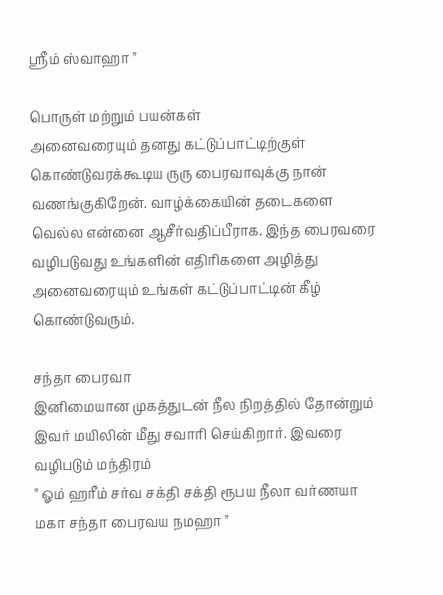ஸ்ரீம் ஸ்வாஹா "

பொருள் மற்றும் பயன்கள்
அனைவரையும் தனது கட்டுப்பாட்டிற்குள் கொண்டுவரக்கூடிய ருரு பைரவாவுக்கு நான் வணங்குகிறேன். வாழ்க்கையின் தடைகளை வெல்ல என்னை ஆசீர்வதிப்பீராக. இந்த பைரவரை வழிபடுவது உங்களின் எதிரிகளை அழித்து அனைவரையும் உங்கள் கட்டுப்பாட்டின் கீழ் கொண்டுவரும்.

சந்தா பைரவா
இனிமையான முகத்துடன் நீல நிறத்தில் தோன்றும் இவர் மயிலின் மீது சவாரி செய்கிறார். இவரை வழிபடும் மந்திரம்
" ஓம் ஹரீம் சர்வ சக்தி சக்தி ரூபய நீலா வர்ணயா
மகா சந்தா பைரவய நமஹா "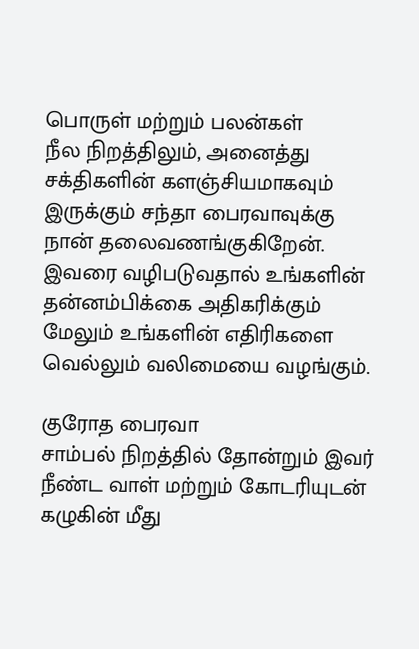பொருள் மற்றும் பலன்கள்
நீல நிறத்திலும், அனைத்து சக்திகளின் களஞ்சியமாகவும் இருக்கும் சந்தா பைரவாவுக்கு நான் தலைவணங்குகிறேன். இவரை வழிபடுவதால் உங்களின் தன்னம்பிக்கை அதிகரிக்கும் மேலும் உங்களின் எதிரிகளை வெல்லும் வலிமையை வழங்கும்.

குரோத பைரவா
சாம்பல் நிறத்தில் தோன்றும் இவர் நீண்ட வாள் மற்றும் கோடரியுடன் கழுகின் மீது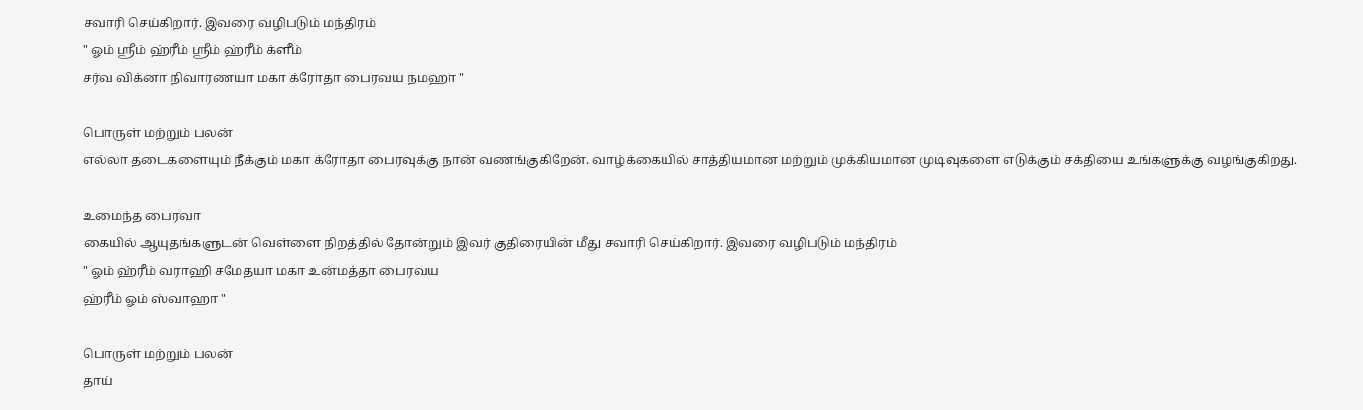சவாரி செய்கிறார். இவரை வழிபடும் மந்திரம்
" ஓம் ஸ்ரீம் ஹ்ரீம் ஸ்ரீம் ஹ்ரீம் க்ளீம்
சர்வ விக்னா நிவாரணயா மகா க்ரோதா பைரவய நமஹா "

பொருள் மற்றும் பலன்
எல்லா தடைகளையும் நீக்கும் மகா க்ரோதா பைரவுக்கு நான் வணங்குகிறேன். வாழ்க்கையில் சாத்தியமான மற்றும் முக்கியமான முடிவுகளை எடுக்கும் சக்தியை உங்களுக்கு வழங்குகிறது.

உமைந்த பைரவா
கையில் ஆயுதங்களுடன் வெள்ளை நிறத்தில் தோன்றும் இவர் குதிரையின் மீது சவாரி செய்கிறார். இவரை வழிபடும் மந்திரம்
" ஓம் ஹ்ரீம் வராஹி சமேதயா மகா உன்மத்தா பைரவய
ஹ்ரீம் ஓம் ஸ்வாஹா "

பொருள் மற்றும் பலன்
தாய்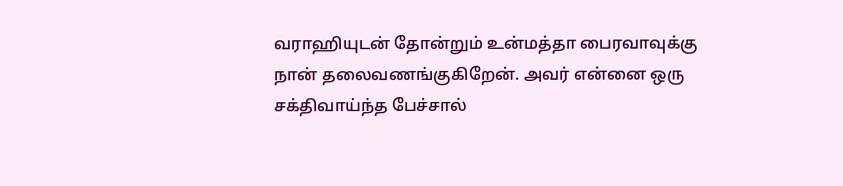வராஹியுடன் தோன்றும் உன்மத்தா பைரவாவுக்கு நான் தலைவணங்குகிறேன். அவர் என்னை ஒரு சக்திவாய்ந்த பேச்சால்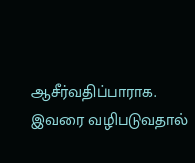ஆசீர்வதிப்பாராக. இவரை வழிபடுவதால்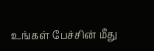உங்கள் பேச்சின் மீது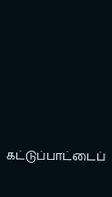கட்டுப்பாட்டைப்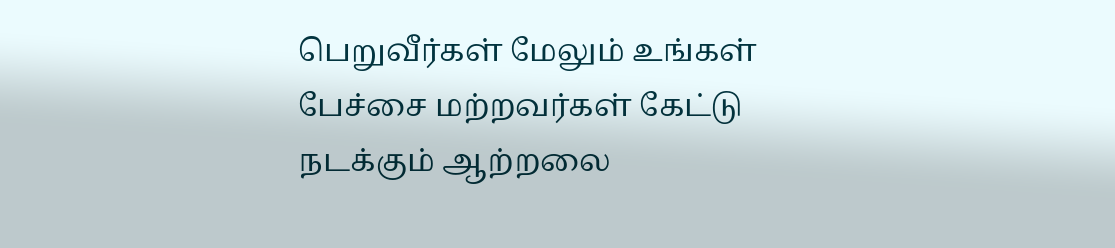பெறுவீர்கள் மேலும் உங்கள் பேச்சை மற்றவர்கள் கேட்டு நடக்கும் ஆற்றலை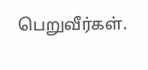பெறுவீர்கள்.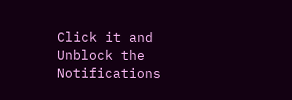Click it and Unblock the Notifications